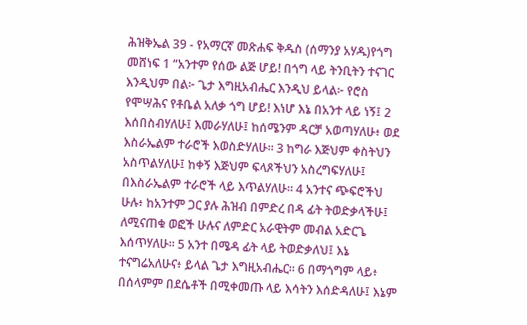ሕዝቅኤል 39 - የአማርኛ መጽሐፍ ቅዱስ (ሰማንያ አሃዱ)የጎግ መሸነፍ 1 “አንተም የሰው ልጅ ሆይ! በጎግ ላይ ትንቢትን ተናገር እንዲህም በል፦ ጌታ እግዚአብሔር እንዲህ ይላል፦ የሮስ የሞሣሕና የቶቤል አለቃ ጎግ ሆይ! እነሆ እኔ በአንተ ላይ ነኝ፤ 2 እሰበስብሃለሁ፤ እመራሃለሁ፤ ከሰሜንም ዳርቻ አወጣሃለሁ፥ ወደ እስራኤልም ተራሮች እወስድሃለሁ። 3 ከግራ እጅህም ቀስትህን አስጥልሃለሁ፤ ከቀኝ እጅህም ፍላጾችህን አስረግፍሃለሁ፤ በእስራኤልም ተራሮች ላይ እጥልሃለሁ። 4 አንተና ጭፍሮችህ ሁሉ፥ ከአንተም ጋር ያሉ ሕዝብ በምድረ በዳ ፊት ትወድቃላችሁ፤ ለሚናጠቁ ወፎች ሁሉና ለምድር አራዊትም መብል አድርጌ እሰጥሃለሁ። 5 አንተ በሜዳ ፊት ላይ ትወድቃለህ፤ እኔ ተናግሬአለሁና፥ ይላል ጌታ እግዚአብሔር። 6 በማጎግም ላይ፥ በሰላምም በደሴቶች በሚቀመጡ ላይ እሳትን እሰድዳለሁ፤ እኔም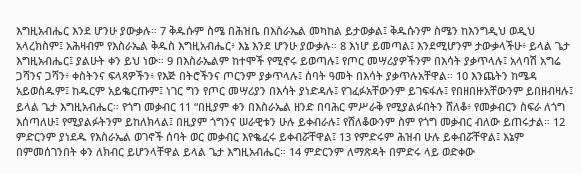እግዚአብሔር እንደ ሆንሁ ያውቃሉ። 7 ቅዱሱም ስሜ በሕዝቤ በእስራኤል መካከል ይታወቃል፤ ቅዱሱንም ስሜን ከእንግዲህ ወዲህ አላረክስም፤ አሕዛብም የእስራኤል ቅዱስ እግዚአብሔር፥ እኔ እንደ ሆንሁ ያውቃሉ። 8 እነሆ ይመጣል፤ እንደሚሆንም ታውቃላችሁ፥ ይላል ጌታ እግዚአብሔር፤ ያልሁት ቀን ይህ ነው። 9 በእስራኤልም ከተሞች የሚኖሩ ይወጣሉ፤ የጦር መሣሪያዎችንም በእሳት ያቃጥላሉ፤ አላባሽ አግሬ ጋሻንና ጋሻን፥ ቀስትንና ፍላጻዎችን፥ የእጅ በትሮችንና ጦርንም ያቃጥላሉ፤ ሰባት ዓመት በእሳት ያቃጥሉአቸዋል። 10 እንጨትን ከሜዳ አይወስዱም፤ ከዱርም አይቈርጡም፤ ነገር ግን የጦር መሣሪያን በእሳት ያነድዳሉ፤ የገፈፉአቸውንም ይገፍፋሉ፤ የበዘበዙአቸውንም ይበዘብዛሉ፤ ይላል ጌታ እግዚአብሔር። የጎግ መቃብር 11 “በዚያም ቀን በእስራኤል ዘንድ በባሕር ምሥራቅ የሚያልፉበትን ሸለቆ፥ የመቃብርን ስፍራ ለጎግ እሰጣለሁ፤ የሚያልፉትንም ይከለክላል፤ በዚያም ጎግንና ሠራዊቱን ሁሉ ይቀብራሉ፤ የሸለቆውንም ስም የጎግ መቃብር ብለው ይጠሩታል። 12 ምድርንም ያነደዱ የእስራኤል ወገኖች ሰባት ወር መቃብር እየቈፈሩ ይቀብሯቸዋል፤ 13 የምድሩም ሕዝብ ሁሉ ይቀብሯቸዋል፤ እኔም በምመሰገንበት ቀን ለክብር ይሆንላቸዋል ይላል ጌታ እግዚአብሔር። 14 ምድርንም ለማጽዳት በምድሩ ላይ ወድቀው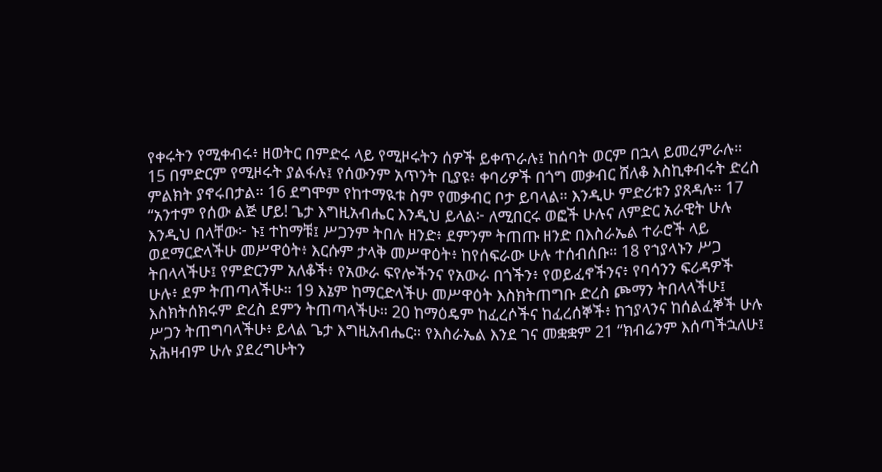የቀሩትን የሚቀብሩ፥ ዘወትር በምድሩ ላይ የሚዞሩትን ሰዎች ይቀጥራሉ፤ ከሰባት ወርም በኋላ ይመረምራሉ። 15 በምድርም የሚዞሩት ያልፋሉ፤ የሰውንም አጥንት ቢያዩ፥ ቀባሪዎች በጎግ መቃብር ሸለቆ እስኪቀብሩት ድረስ ምልክት ያኖሩበታል። 16 ደግሞም የከተማዪቱ ስም የመቃብር ቦታ ይባላል። እንዲሁ ምድሪቱን ያጸዳሉ። 17 “አንተም የሰው ልጅ ሆይ! ጌታ እግዚአብሔር እንዲህ ይላል፦ ለሚበርሩ ወፎች ሁሉና ለምድር አራዊት ሁሉ እንዲህ በላቸው፦ ኑ፤ ተከማቹ፤ ሥጋንም ትበሉ ዘንድ፥ ደምንም ትጠጡ ዘንድ በእስራኤል ተራሮች ላይ ወደማርድላችሁ መሥዋዕት፥ እርሱም ታላቅ መሥዋዕት፥ ከየሰፍራው ሁሉ ተሰብሰቡ። 18 የኀያላኑን ሥጋ ትበላላችሁ፤ የምድርንም አለቆች፥ የአውራ ፍየሎችንና የአውራ በጎችን፥ የወይፈኖችንና፥ የባሳንን ፍሪዳዎች ሁሉ፥ ደም ትጠጣላችሁ። 19 እኔም ከማርድላችሁ መሥዋዕት እስክትጠግቡ ድረስ ጮማን ትበላላችሁ፤ እስክትሰክሩም ድረስ ደምን ትጠጣላችሁ። 20 ከማዕዴም ከፈረሶችና ከፈረሰኞች፥ ከኀያላንና ከሰልፈኞች ሁሉ ሥጋን ትጠግባላችሁ፥ ይላል ጌታ እግዚአብሔር። የእስራኤል እንደ ገና መቋቋም 21 “ክብሬንም እሰጣችኋለሁ፤ አሕዛብም ሁሉ ያደረግሁትን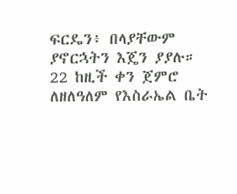ፍርዴን፥ በላያቸውም ያኖርኋትን እጄን ያያሉ። 22 ከዚች ቀን ጀምሮ ለዘለዓለም የእስራኤል ቤት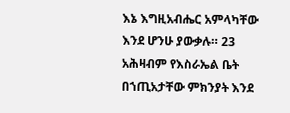እኔ እግዚአብሔር አምላካቸው እንደ ሆንሁ ያውቃሉ። 23 አሕዛብም የእስራኤል ቤት በኀጢአታቸው ምክንያት እንደ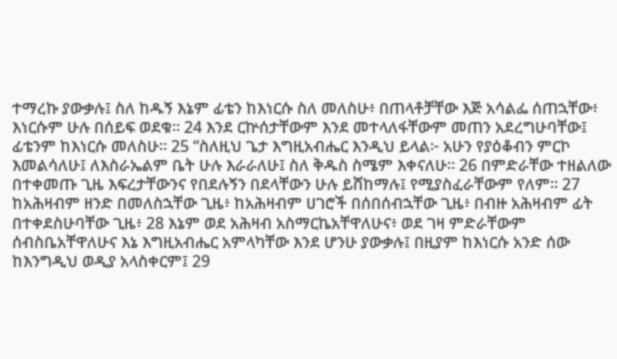ተማረኩ ያውቃሉ፤ ስለ ከዱኝ እኔም ፊቴን ከእነርሱ ስለ መለስሁ፥ በጠላቶቻቸው እጅ አሳልፌ ሰጠኋቸው፥ እነርሱም ሁሉ በሰይፍ ወደቁ። 24 እንደ ርኵሰታቸውም እንደ መተላለፋቸውም መጠን አደረግሁባቸው፤ ፊቴንም ከእነርሱ መለስሁ። 25 “ስለዚህ ጌታ እግዚአብሔር እንዲህ ይላል፦ አሁን የያዕቆብን ምርኮ እመልሳለሁ፤ ለእስራኤልም ቤት ሁሉ እራራለሁ፤ ስለ ቅዱስ ስሜም እቀናለሁ። 26 በምድራቸው ተዘልለው በተቀመጡ ጊዜ እፍረታቸውንና የበደሉኝን በደላቸውን ሁሉ ይሸከማሉ፤ የሚያስፈራቸውም የለም። 27 ከአሕዛብም ዘንድ በመለስኋቸው ጊዜ፥ ከአሕዛብም ሀገሮች በሰበሰብኋቸው ጊዜ፥ በብዙ አሕዛብም ፊት በተቀደስሁባቸው ጊዜ፥ 28 እኔም ወደ አሕዛብ አስማርኬአቸዋለሁና፥ ወደ ገዛ ምድራቸውም ሰብስቤአቸዋለሁና እኔ እግዚአብሔር አምላካቸው እንደ ሆንሁ ያውቃሉ፤ በዚያም ከእነርሱ አንድ ሰው ከእንግዲህ ወዲያ አላስቀርም፤ 29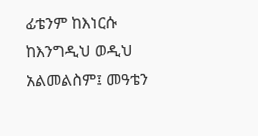ፊቴንም ከእነርሱ ከእንግዲህ ወዲህ አልመልስም፤ መዓቴን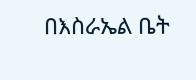በእስራኤል ቤት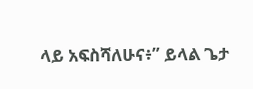ላይ አፍስሻለሁና፥” ይላል ጌታ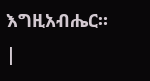እግዚአብሔር። |